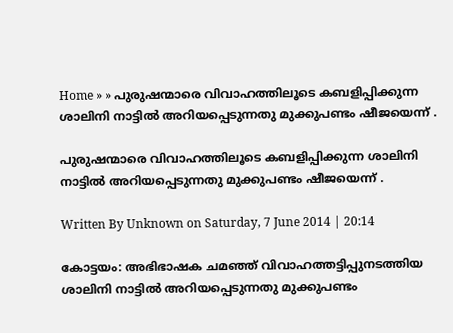Home » » പുരുഷന്മാരെ വിവാഹത്തിലൂടെ കബളിപ്പിക്കുന്ന ശാലിനി നാട്ടില്‍ അറിയപ്പെടുന്നതു മുക്കുപണ്ടം ഷീജയെന്ന് .

പുരുഷന്മാരെ വിവാഹത്തിലൂടെ കബളിപ്പിക്കുന്ന ശാലിനി നാട്ടില്‍ അറിയപ്പെടുന്നതു മുക്കുപണ്ടം ഷീജയെന്ന് .

Written By Unknown on Saturday, 7 June 2014 | 20:14

കോട്ടയം: അഭിഭാഷക ചമഞ്ഞ്‌ വിവാഹത്തട്ടിപ്പുനടത്തിയ ശാലിനി നാട്ടില്‍ അറിയപ്പെടുന്നതു മുക്കുപണ്ടം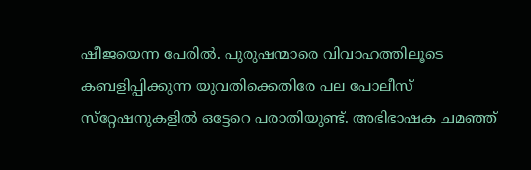ഷീജയെന്ന പേരില്‍. പുരുഷന്മാരെ വിവാഹത്തിലൂടെ കബളിപ്പിക്കുന്ന യുവതിക്കെതിരേ പല പോലീസ്‌ സ്‌റ്റേഷനുകളില്‍ ഒട്ടേറെ പരാതിയുണ്ട്‌. അഭിഭാഷക ചമഞ്ഞ്‌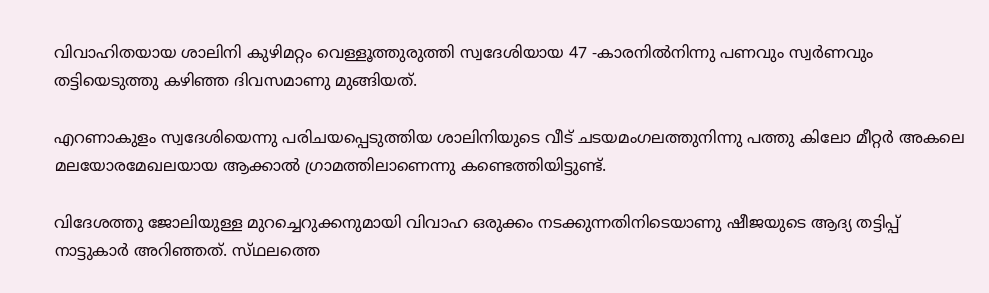വിവാഹിതയായ ശാലിനി കുഴിമറ്റം വെള്ളൂത്തുരുത്തി സ്വദേശിയായ 47 -കാരനില്‍നിന്നു പണവും സ്വര്‍ണവും തട്ടിയെടുത്തു കഴിഞ്ഞ ദിവസമാണു മുങ്ങിയത്‌.

എറണാകുളം സ്വദേശിയെന്നു പരിചയപ്പെടുത്തിയ ശാലിനിയുടെ വീട്‌ ചടയമംഗലത്തുനിന്നു പത്തു കിലോ മീറ്റര്‍ അകലെ മലയോരമേഖലയായ ആക്കാല്‍ ഗ്രാമത്തിലാണെന്നു കണ്ടെത്തിയിട്ടുണ്ട്‌.

വിദേശത്തു ജോലിയുള്ള മുറച്ചെറുക്കനുമായി വിവാഹ ഒരുക്കം നടക്കുന്നതിനിടെയാണു ഷീജയുടെ ആദ്യ തട്ടിപ്പ്‌ നാട്ടുകാര്‍ അറിഞ്ഞത്‌. സ്‌ഥലത്തെ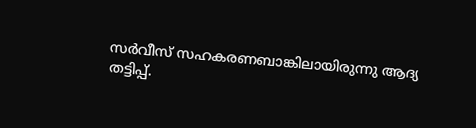സര്‍വീസ്‌ സഹകരണബാങ്കിലായിരുന്നു ആദ്യ തട്ടിപ്പ്‌.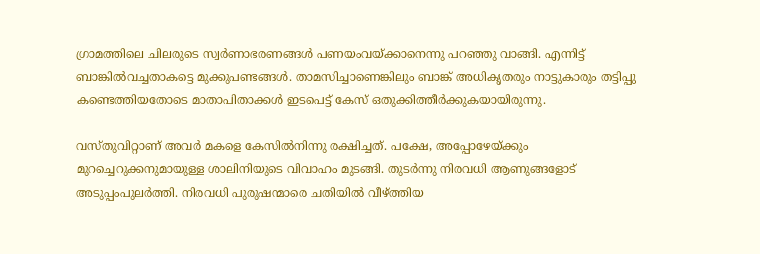ഗ്രാമത്തിലെ ചിലരുടെ സ്വര്‍ണാഭരണങ്ങള്‍ പണയംവയ്‌ക്കാനെന്നു പറഞ്ഞു വാങ്ങി. എന്നിട്ട്‌ ബാങ്കില്‍വച്ചതാകട്ടെ മുക്കുപണ്ടങ്ങള്‍. താമസിച്ചാണെങ്കിലും ബാങ്ക്‌ അധികൃതരും നാട്ടുകാരും തട്ടിപ്പു കണ്ടെത്തിയതോടെ മാതാപിതാക്കള്‍ ഇടപെട്ട്‌ കേസ്‌ ഒതുക്കിത്തീര്‍ക്കുകയായിരുന്നു.

വസ്‌തുവിറ്റാണ്‌ അവര്‍ മകളെ കേസില്‍നിന്നു രക്ഷിച്ചത്‌. പക്ഷേ, അപ്പോഴേയ്‌ക്കും മുറച്ചെറുക്കനുമായുള്ള ശാലിനിയുടെ വിവാഹം മുടങ്ങി. തുടര്‍ന്നു നിരവധി ആണുങ്ങളോട്‌ അടുപ്പംപുലര്‍ത്തി. നിരവധി പുരുഷന്മാരെ ചതിയില്‍ വീഴ്‌ത്തിയ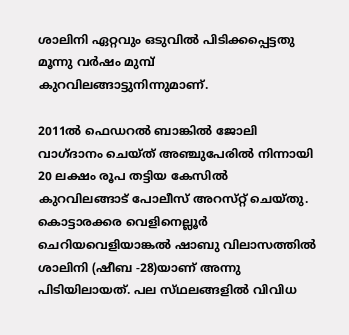ശാലിനി ഏറ്റവും ഒടുവില്‍ പിടിക്കപ്പെട്ടതു മൂന്നു വര്‍ഷം മുമ്പ്‌ കുറവിലങ്ങാട്ടുനിന്നുമാണ്‌.

2011ല്‍ ഫെഡറല്‍ ബാങ്കില്‍ ജോലി വാഗ്‌ദാനം ചെയ്‌ത്‌ അഞ്ചുപേരില്‍ നിന്നായി 20 ലക്ഷം രൂപ തട്ടിയ കേസില്‍ കുറവിലങ്ങാട്‌ പോലീസ്‌ അറസ്‌റ്റ്‌ ചെയ്‌തു. കൊട്ടാരക്കര വെളിനെല്ലൂര്‍ ചെറിയവെളിയാങ്കല്‍ ഷാബു വിലാസത്തില്‍ ശാലിനി (ഷീബ -28)യാണ്‌ അന്നു പിടിയിലായത്‌. പല സ്‌ഥലങ്ങളില്‍ വിവിധ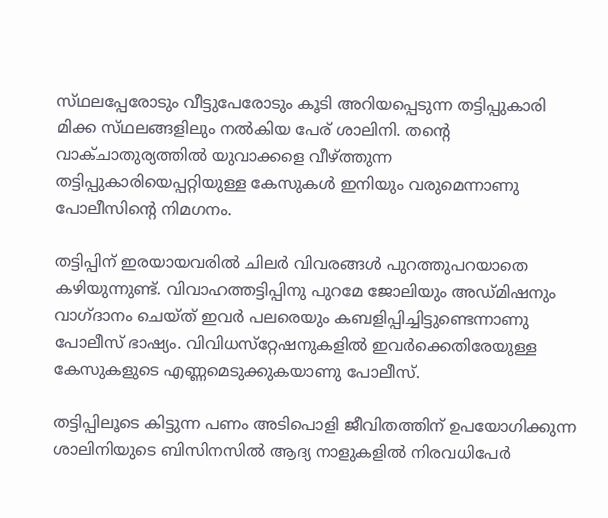സ്‌ഥലപ്പേരോടും വീട്ടുപേരോടും കൂടി അറിയപ്പെടുന്ന തട്ടിപ്പുകാരി മിക്ക സ്‌ഥലങ്ങളിലും നല്‍കിയ പേര്‌ ശാലിനി. തന്റെ വാക്‌ചാതുര്യത്തില്‍ യുവാക്കളെ വീഴ്‌ത്തുന്ന തട്ടിപ്പുകാരിയെപ്പറ്റിയുള്ള കേസുകള്‍ ഇനിയും വരുമെന്നാണു പോലീസിന്റെ നിമഗനം.

തട്ടിപ്പിന്‌ ഇരയായവരില്‍ ചിലര്‍ വിവരങ്ങള്‍ പുറത്തുപറയാതെ കഴിയുന്നുണ്ട്‌. വിവാഹത്തട്ടിപ്പിനു പുറമേ ജോലിയും അഡ്‌മിഷനും വാഗ്‌ദാനം ചെയ്‌ത്‌ ഇവര്‍ പലരെയും കബളിപ്പിച്ചിട്ടുണ്ടെന്നാണു പോലീസ്‌ ഭാഷ്യം. വിവിധസ്‌റ്റേഷനുകളില്‍ ഇവര്‍ക്കെതിരേയുള്ള കേസുകളുടെ എണ്ണമെടുക്കുകയാണു പോലീസ്‌.

തട്ടിപ്പിലൂടെ കിട്ടുന്ന പണം അടിപൊളി ജീവിതത്തിന്‌ ഉപയോഗിക്കുന്ന ശാലിനിയുടെ ബിസിനസില്‍ ആദ്യ നാളുകളില്‍ നിരവധിപേര്‍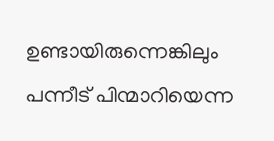ഉണ്ടായിരുന്നെങ്കിലും പന്നീട്‌ പിന്മാറിയെന്ന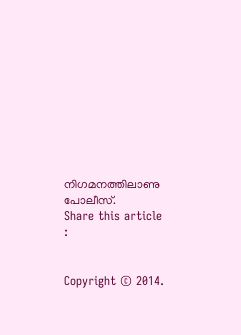നിഗമനത്തിലാണു പോലീസ്‌.
Share this article :


Copyright © 2014.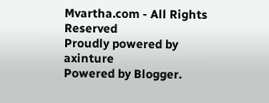Mvartha.com - All Rights Reserved
Proudly powered by axinture
Powered by Blogger.